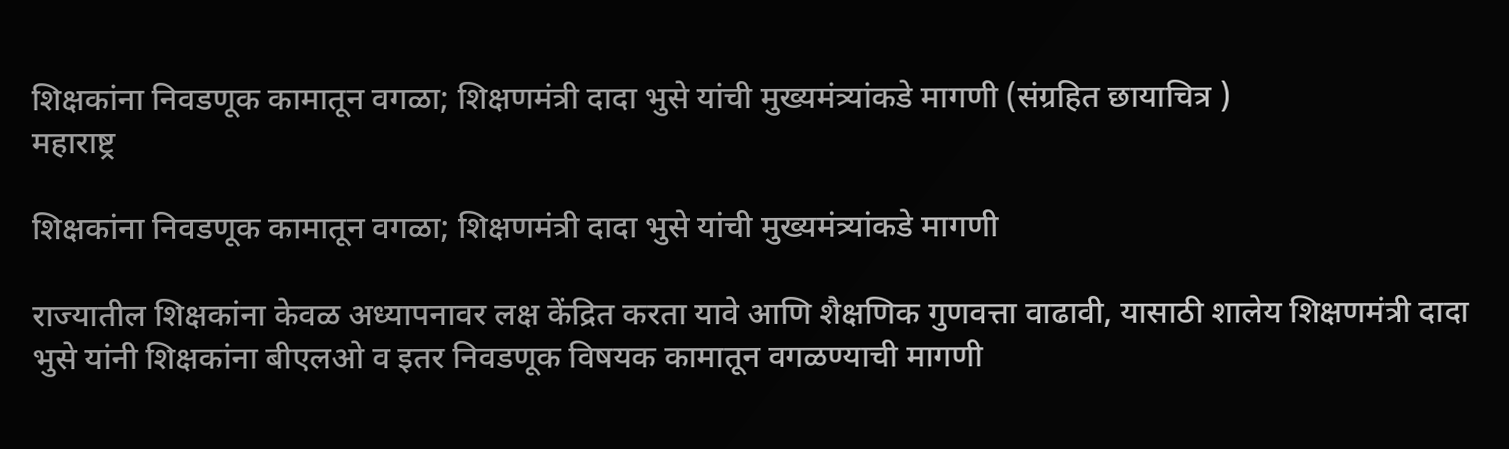शिक्षकांना निवडणूक कामातून वगळा; शिक्षणमंत्री दादा भुसे यांची मुख्यमंत्र्यांकडे मागणी (संग्रहित छायाचित्र )
महाराष्ट्र

शिक्षकांना निवडणूक कामातून वगळा; शिक्षणमंत्री दादा भुसे यांची मुख्यमंत्र्यांकडे मागणी

राज्यातील शिक्षकांना केवळ अध्यापनावर लक्ष केंद्रित करता यावे आणि शैक्षणिक गुणवत्ता वाढावी, यासाठी शालेय शिक्षणमंत्री दादा भुसे यांनी शिक्षकांना बीएलओ व इतर निवडणूक विषयक कामातून वगळण्याची मागणी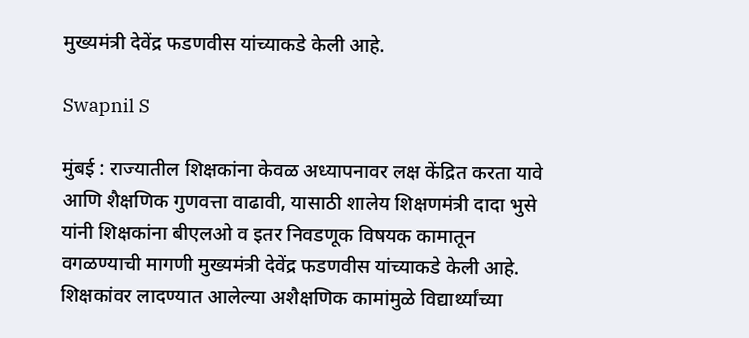मुख्यमंत्री देवेंद्र फडणवीस यांच्याकडे केली आहे.

Swapnil S

मुंबई : राज्यातील शिक्षकांना केवळ अध्यापनावर लक्ष केंद्रित करता यावे आणि शैक्षणिक गुणवत्ता वाढावी, यासाठी शालेय शिक्षणमंत्री दादा भुसे यांनी शिक्षकांना बीएलओ व इतर निवडणूक विषयक कामातून वगळण्याची मागणी मुख्यमंत्री देवेंद्र फडणवीस यांच्याकडे केली आहे. शिक्षकांवर लादण्यात आलेल्या अशैक्षणिक कामांमुळे विद्यार्थ्यांच्या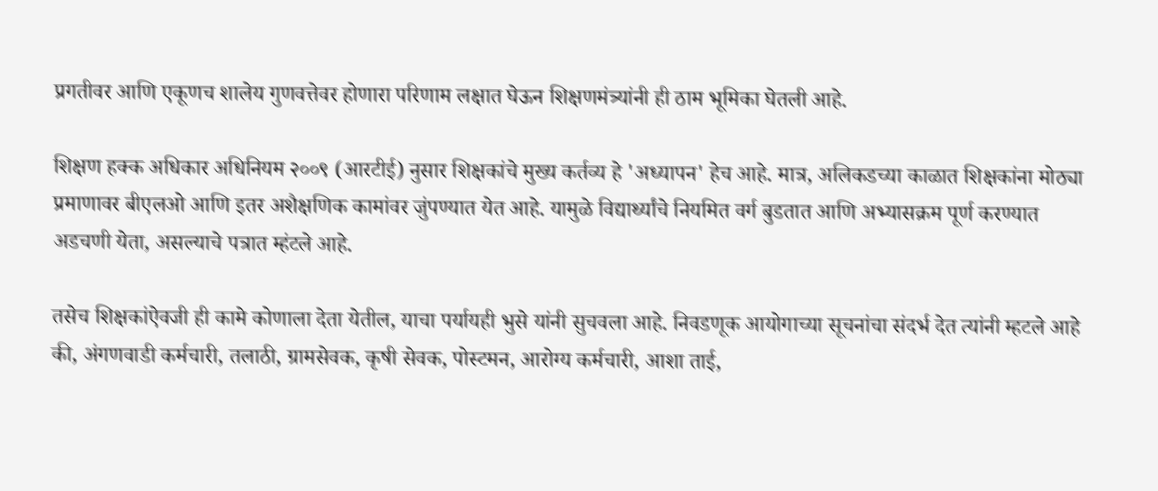प्रगतीवर आणि एकूणच शालेय गुणवत्तेवर होणारा परिणाम लक्षात घेऊन शिक्षणमंत्र्यांनी ही ठाम भूमिका घेतली आहे.

शिक्षण हक्क अधिकार अधिनियम २००९ (आरटीई) नुसार शिक्षकांचे मुख्य कर्तव्य हे 'अध्यापन' हेच आहे. मात्र, अलिकडच्या काळात शिक्षकांना मोठ्या प्रमाणावर बीएलओ आणि इतर अशैक्षणिक कामांवर जुंपण्यात येत आहे. यामुळे विद्यार्थ्यांचे नियमित वर्ग बुडतात आणि अभ्यासक्रम पूर्ण करण्यात अडचणी येता, असल्याचे पत्रात म्हंटले आहे.

तसेच शिक्षकांऐवजी ही कामे कोणाला देता येतील, याचा पर्यायही भुसे यांनी सुचवला आहे. निवडणूक आयोगाच्या सूचनांचा संदर्भ देत त्यांनी म्हटले आहे की, अंगणवाडी कर्मचारी, तलाठी, ग्रामसेवक, कृषी सेवक, पोस्टमन, आरोग्य कर्मचारी, आशा ताई,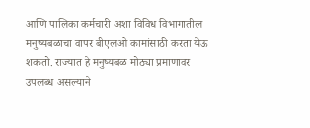आणि पालिका कर्मचारी अशा विविध विभागातील मनुष्यबळाचा वापर बीएलओ कामांसाठी करता येऊ शकतो. राज्यात हे मनुष्यबळ मोठ्या प्रमाणावर उपलब्ध असल्याने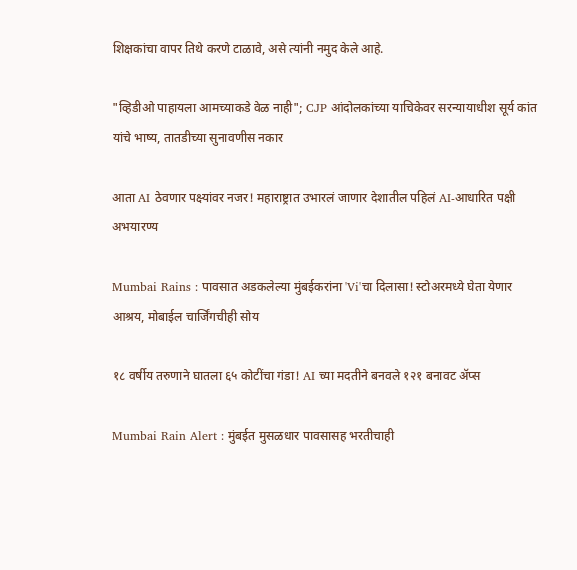शिक्षकांचा वापर तिथे करणे टाळावे, असे त्यांनी नमुद केले आहे.

"व्हिडीओ पाहायला आमच्याकडे वेळ नाही"; CJP आंदोलकांच्या याचिकेवर सरन्यायाधीश सूर्य कांत यांचे भाष्य, तातडीच्या सुनावणीस नकार

आता AI ठेवणार पक्ष्यांवर नजर! महाराष्ट्रात उभारलं जाणार देशातील पहिलं AI-आधारित पक्षी अभयारण्य

Mumbai Rains : पावसात अडकलेल्या मुंबईकरांना 'Vi'चा दिलासा! स्टोअरमध्ये घेता येणार आश्रय, मोबाईल चार्जिंगचीही सोय

१८ वर्षीय तरुणाने घातला ६५ कोटींचा गंडा! AI च्या मदतीने बनवले १२१ बनावट अ‍ॅप्स

Mumbai Rain Alert : मुंबईत मुसळधार पावसासह भरतीचाही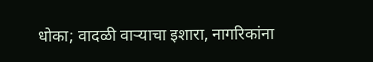धोका; वादळी वाऱ्याचा इशारा, नागरिकांना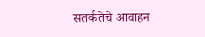सतर्कतेचे आवाहन